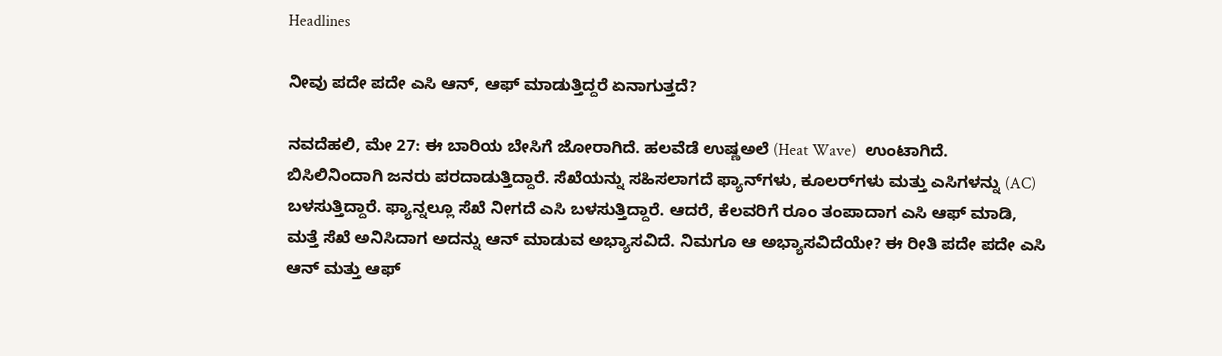Headlines

ನೀವು ಪದೇ ಪದೇ ಎಸಿ ಆನ್, ಆಫ್ ಮಾಡುತ್ತಿದ್ದರೆ ಏನಾಗುತ್ತದೆ?

ನವದೆಹಲಿ, ಮೇ 27: ಈ ಬಾರಿಯ ಬೇಸಿಗೆ ಜೋರಾಗಿದೆ. ಹಲವೆಡೆ ಉಷ್ಣಅಲೆ (Heat Wave)  ಉಂಟಾಗಿದೆ. ಬಿಸಿಲಿನಿಂದಾಗಿ ಜನರು ಪರದಾಡುತ್ತಿದ್ದಾರೆ. ಸೆಖೆಯನ್ನು ಸಹಿಸಲಾಗದೆ ಫ್ಯಾನ್‌ಗಳು, ಕೂಲರ್‌ಗಳು ಮತ್ತು ಎಸಿಗಳನ್ನು (AC) ಬಳಸುತ್ತಿದ್ದಾರೆ. ಫ್ಯಾನ್ನಲ್ಲೂ ಸೆಖೆ ನೀಗದೆ ಎಸಿ ಬಳಸುತ್ತಿದ್ದಾರೆ. ಆದರೆ, ಕೆಲವರಿಗೆ ರೂಂ ತಂಪಾದಾಗ ಎಸಿ ಆಫ್ ಮಾಡಿ, ಮತ್ತೆ ಸೆಖೆ ಅನಿಸಿದಾಗ ಅದನ್ನು ಆನ್ ಮಾಡುವ ಅಭ್ಯಾಸವಿದೆ. ನಿಮಗೂ ಆ ಅಭ್ಯಾಸವಿದೆಯೇ? ಈ ರೀತಿ ಪದೇ ಪದೇ ಎಸಿ ಆನ್ ಮತ್ತು ಆಫ್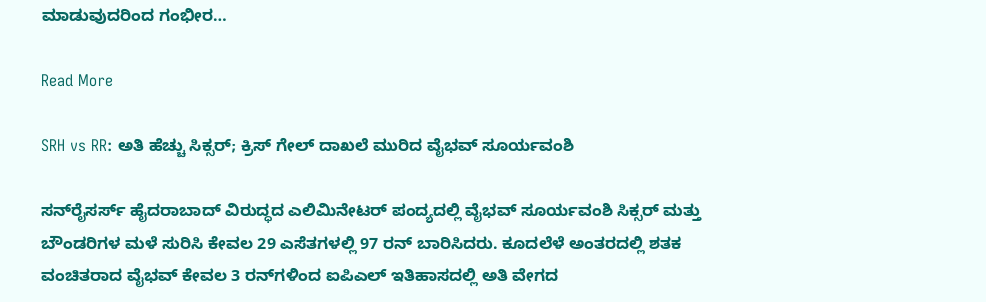ಮಾಡುವುದರಿಂದ ಗಂಭೀರ…

Read More

SRH vs RR: ಅತಿ ಹೆಚ್ಚು ಸಿಕ್ಸರ್; ಕ್ರಿಸ್ ಗೇಲ್ ದಾಖಲೆ ಮುರಿದ ವೈಭವ್ ಸೂರ್ಯವಂಶಿ

ಸನ್‌ರೈಸರ್ಸ್ ಹೈದರಾಬಾದ್ ವಿರುದ್ಧದ ಎಲಿಮಿನೇಟರ್ ಪಂದ್ಯದಲ್ಲಿ ವೈಭವ್ ಸೂರ್ಯವಂಶಿ ಸಿಕ್ಸರ್ ಮತ್ತು ಬೌಂಡರಿಗಳ ಮಳೆ ಸುರಿಸಿ ಕೇವಲ 29 ಎಸೆತಗಳಲ್ಲಿ 97 ರನ್ ಬಾರಿಸಿದರು. ಕೂದಲೆಳೆ ಅಂತರದಲ್ಲಿ ಶತಕ ವಂಚಿತರಾದ ವೈಭವ್ ಕೇವಲ 3 ರನ್‌ಗಳಿಂದ ಐಪಿಎಲ್ ಇತಿಹಾಸದಲ್ಲಿ ಅತಿ ವೇಗದ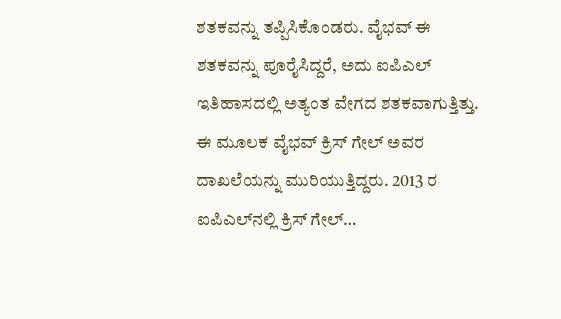ಶತಕವನ್ನು ತಪ್ಪಿಸಿಕೊಂಡರು. ವೈಭವ್ ಈ ಶತಕವನ್ನು ಪೂರೈಸಿದ್ದರೆ, ಅದು ಐಪಿಎಲ್ ಇತಿಹಾಸದಲ್ಲಿ ಅತ್ಯಂತ ವೇಗದ ಶತಕವಾಗುತ್ತಿತ್ತು. ಈ ಮೂಲಕ ವೈಭವ್ ಕ್ರಿಸ್ ಗೇಲ್ ಅವರ ದಾಖಲೆಯನ್ನು ಮುರಿಯುತ್ತಿದ್ದರು. 2013 ರ ಐಪಿಎಲ್‌ನಲ್ಲಿ ಕ್ರಿಸ್ ಗೇಲ್…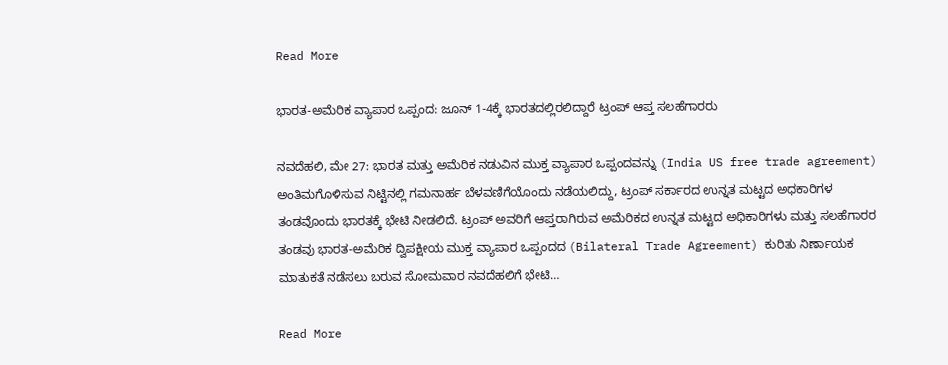Read More

ಭಾರತ-ಅಮೆರಿಕ ವ್ಯಾಪಾರ ಒಪ್ಪಂದ: ಜೂನ್ 1-4ಕ್ಕೆ ಭಾರತದಲ್ಲಿರಲಿದ್ದಾರೆ ಟ್ರಂಪ್ ಆಪ್ತ ಸಲಹೆಗಾರರು

ನವದೆಹಲಿ, ಮೇ 27: ಭಾರತ ಮತ್ತು ಅಮೆರಿಕ ನಡುವಿನ ಮುಕ್ತ ವ್ಯಾಪಾರ ಒಪ್ಪಂದವನ್ನು (India US free trade agreement) ಅಂತಿಮಗೊಳಿಸುವ ನಿಟ್ಟಿನಲ್ಲಿ ಗಮನಾರ್ಹ ಬೆಳವಣಿಗೆಯೊಂದು ನಡೆಯಲಿದ್ದು, ಟ್ರಂಪ್ ಸರ್ಕಾರದ ಉನ್ನತ ಮಟ್ಟದ ಅಧಕಾರಿಗಳ ತಂಡವೊಂದು ಭಾರತಕ್ಕೆ ಭೇಟಿ ನೀಡಲಿದೆ. ಟ್ರಂಪ್ ಅವರಿಗೆ ಆಪ್ತರಾಗಿರುವ ಅಮೆರಿಕದ ಉನ್ನತ ಮಟ್ಟದ ಅಧಿಕಾರಿಗಳು ಮತ್ತು ಸಲಹೆಗಾರರ ತಂಡವು ಭಾರತ-ಅಮೆರಿಕ ದ್ವಿಪಕ್ಷೀಯ ಮುಕ್ತ ವ್ಯಾಪಾರ ಒಪ್ಪಂದದ (Bilateral Trade Agreement) ಕುರಿತು ನಿರ್ಣಾಯಕ ಮಾತುಕತೆ ನಡೆಸಲು ಬರುವ ಸೋಮವಾರ ನವದೆಹಲಿಗೆ ಭೇಟಿ…

Read More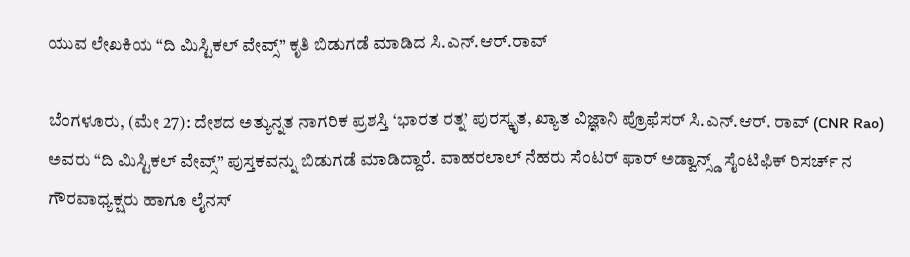ಯುವ ಲೇಖಕಿಯ “ದಿ ಮಿಸ್ಟಿಕಲ್ ವೇವ್ಸ್” ಕೃತಿ ಬಿಡುಗಡೆ ಮಾಡಿದ ಸಿ.ಎನ್.ಆರ್.ರಾವ್

ಬೆಂಗಳೂರು, (ಮೇ 27): ದೇಶದ ಅತ್ಯುನ್ನತ ನಾಗರಿಕ ಪ್ರಶಸ್ತಿ ‘ಭಾರತ ರತ್ನ’ ಪುರಸ್ಕೃತ, ಖ್ಯಾತ ವಿಜ್ಞಾನಿ ಪ್ರೊಫೆಸರ್ ಸಿ.ಎನ್.ಆರ್. ರಾವ್ (CNR Rao) ಅವರು “ದಿ ಮಿಸ್ಟಿಕಲ್ ವೇವ್ಸ್” ಪುಸ್ತಕವನ್ನು ಬಿಡುಗಡೆ ಮಾಡಿದ್ದಾರೆ. ವಾಹರಲಾಲ್ ನೆಹರು ಸೆಂಟರ್ ಫಾರ್ ಅಡ್ವಾನ್ಸ್ಡ್ ಸೈಂಟಿಫಿಕ್ ರಿಸರ್ಚ್ ನ ಗೌರವಾಧ್ಯಕ್ಷರು ಹಾಗೂ ಲೈನಸ್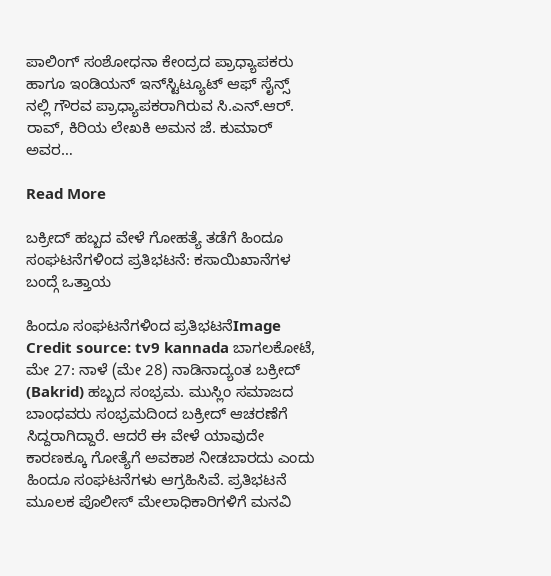ಪಾಲಿಂಗ್ ಸಂಶೋಧನಾ ಕೇಂದ್ರದ ಪ್ರಾಧ್ಯಾಪಕರು ಹಾಗೂ ಇಂಡಿಯನ್ ಇನ್‌ಸ್ಟಿಟ್ಯೂಟ್ ಆಫ್ ಸೈನ್ಸ್ ನಲ್ಲಿ ಗೌರವ ಪ್ರಾಧ್ಯಾಪಕರಾಗಿರುವ ಸಿ.ಎನ್.ಆರ್. ರಾವ್, ಕಿರಿಯ ಲೇಖಕಿ ಅಮನ ಜೆ. ಕುಮಾರ್ ಅವರ…

Read More

ಬಕ್ರೀದ್ ಹಬ್ಬದ ವೇಳೆ ಗೋಹತ್ಯೆ ತಡೆಗೆ ಹಿಂದೂ ಸಂಘಟನೆಗಳಿಂದ ಪ್ರತಿಭಟನೆ: ಕಸಾಯಿಖಾನೆಗಳ ಬಂದ್ಗೆ ಒತ್ತಾಯ

ಹಿಂದೂ ಸಂಘಟನೆಗಳಿಂದ ಪ್ರತಿಭಟನೆImage Credit source: tv9 kannada ಬಾಗಲಕೋಟೆ, ಮೇ 27: ನಾಳೆ (ಮೇ 28) ನಾಡಿನಾದ್ಯಂತ ಬಕ್ರೀದ್ (Bakrid) ಹಬ್ಬದ ಸಂಭ್ರಮ. ಮುಸ್ಲಿಂ ಸಮಾಜದ ಬಾಂಧವರು ಸಂಭ್ರಮದಿಂದ ಬಕ್ರೀದ್ ಆಚರಣೆಗೆ ಸಿದ್ದರಾಗಿದ್ದಾರೆ. ಆದರೆ ಈ ವೇಳೆ ಯಾವುದೇ ಕಾರಣಕ್ಕೂ ಗೋತ್ಯೆಗೆ ಅವಕಾಶ ನೀಡಬಾರದು ಎಂದು ಹಿಂದೂ ಸಂಘಟನೆಗಳು ಆಗ್ರಹಿಸಿವೆ. ಪ್ರತಿಭಟನೆ ಮೂಲಕ ಪೊಲೀಸ್ ಮೇಲಾಧಿಕಾರಿಗಳಿಗೆ ಮನವಿ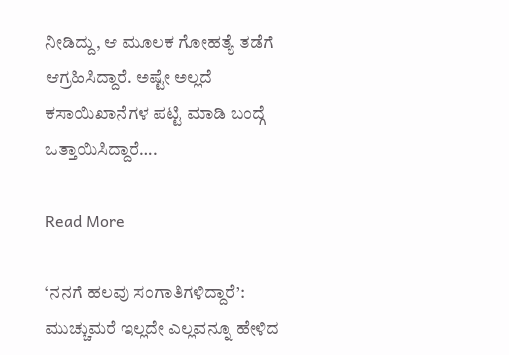ನೀಡಿದ್ದು, ಆ ಮೂಲಕ ಗೋಹತ್ಯೆ ತಡೆಗೆ ಆಗ್ರಹಿಸಿದ್ದಾರೆ. ಅಷ್ಟೇ ಅಲ್ಲದೆ ಕಸಾಯಿಖಾನೆಗಳ ಪಟ್ಟಿ ಮಾಡಿ ಬಂದ್ಗೆ ಒತ್ತಾಯಿಸಿದ್ದಾರೆ….

Read More

‘ನನಗೆ ಹಲವು ಸಂಗಾತಿಗಳಿದ್ದಾರೆ’: ಮುಚ್ಚುಮರೆ ಇಲ್ಲದೇ ಎಲ್ಲವನ್ನೂ ಹೇಳಿದ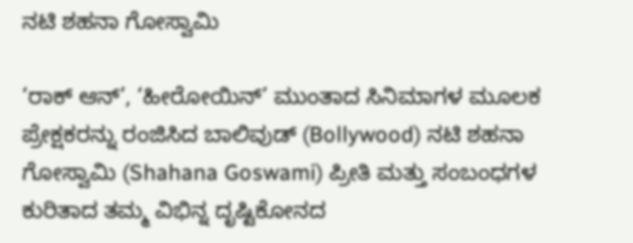ನಟಿ ಶಹನಾ ಗೋಸ್ವಾಮಿ

‘ರಾಕ್ ಆನ್’, ‘ಹೀರೋಯಿನ್’ ಮುಂತಾದ ಸಿನಿಮಾಗಳ ಮೂಲಕ ಪ್ರೇಕ್ಷಕರನ್ನು ರಂಜಿಸಿದ ಬಾಲಿವುಡ್ (Bollywood) ನಟಿ ಶಹನಾ ಗೋಸ್ವಾಮಿ (Shahana Goswami) ಪ್ರೀತಿ ಮತ್ತು ಸಂಬಂಧಗಳ ಕುರಿತಾದ ತಮ್ಮ ವಿಭಿನ್ನ ದೃಷ್ಟಿಕೋನದ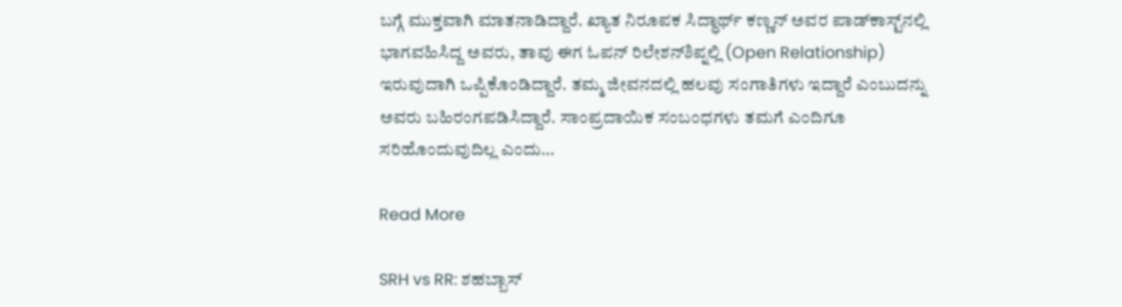ಬಗ್ಗೆ ಮುಕ್ತವಾಗಿ ಮಾತನಾಡಿದ್ದಾರೆ. ಖ್ಯಾತ ನಿರೂಪಕ ಸಿದ್ಧಾರ್ಥ್ ಕಣ್ಣನ್ ಅವರ ಪಾಡ್‌ಕಾಸ್ಟ್‌ನಲ್ಲಿ ಭಾಗವಹಿಸಿದ್ದ ಅವರು, ತಾವು ಈಗ ಓಪನ್ ರಿಲೇಶನ್‌ಶಿಪ್ನಲ್ಲಿ (Open Relationship) ಇರುವುದಾಗಿ ಒಪ್ಪಿಕೊಂಡಿದ್ದಾರೆ. ತಮ್ಮ ಜೀವನದಲ್ಲಿ ಹಲವು ಸಂಗಾತಿಗಳು ಇದ್ದಾರೆ ಎಂಬುದನ್ನು ಅವರು ಬಹಿರಂಗಪಡಿಸಿದ್ದಾರೆ. ಸಾಂಪ್ರದಾಯಿಕ ಸಂಬಂಧಗಳು ತಮಗೆ ಎಂದಿಗೂ ಸರಿಹೊಂದುವುದಿಲ್ಲ ಎಂದು…

Read More

SRH vs RR: ಶಹಬ್ಬಾಸ್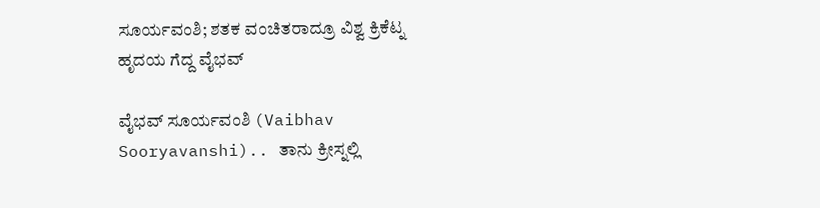ಸೂರ್ಯವಂಶಿ; ಶತಕ ವಂಚಿತರಾದ್ರೂ ವಿಶ್ವ ಕ್ರಿಕೆಟ್ನ ಹೃದಯ ಗೆದ್ದ ವೈಭವ್

ವೈಭವ್ ಸೂರ್ಯವಂಶಿ (Vaibhav Sooryavanshi).. ತಾನು ಕ್ರೀಸ್ನಲ್ಲಿ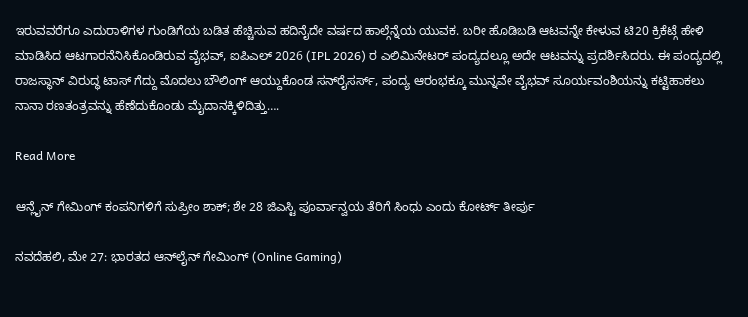ಇರುವವರೆಗೂ ಎದುರಾಳಿಗಳ ಗುಂಡಿಗೆಯ ಬಡಿತ ಹೆಚ್ಚಿಸುವ ಹದಿನೈದೇ ವರ್ಷದ ಹಾಲ್ಗೆನ್ನೆಯ ಯುವಕ. ಬರೀ ಹೊಡಿಬಡಿ ಆಟವನ್ನೇ ಕೇಳುವ ಟಿ20 ಕ್ರಿಕೆಟ್ಗೆ ಹೇಳಿ ಮಾಡಿಸಿದ ಆಟಗಾರನೆನಿಸಿಕೊಂಡಿರುವ ವೈಭವ್, ಐಪಿಎಲ್ 2026 (IPL 2026) ರ ಎಲಿಮಿನೇಟರ್ ಪಂದ್ಯದಲ್ಲೂ ಅದೇ ಆಟವನ್ನು ಪ್ರದರ್ಶಿಸಿದರು. ಈ ಪಂದ್ಯದಲ್ಲಿ ರಾಜಸ್ಥಾನ್ ವಿರುದ್ಧ ಟಾಸ್ ಗೆದ್ದು ಮೊದಲು ಬೌಲಿಂಗ್ ಆಯ್ದುಕೊಂಡ ಸನ್‌ರೈಸರ್ಸ್, ಪಂದ್ಯ ಆರಂಭಕ್ಕೂ ಮುನ್ನವೇ ವೈಭವ್ ಸೂರ್ಯವಂಶಿಯನ್ನು ಕಟ್ಟಿಹಾಕಲು ನಾನಾ ರಣತಂತ್ರವನ್ನು ಹೆಣೆದುಕೊಂಡು ಮೈದಾನಕ್ಕಿಳಿದಿತ್ತು….

Read More

ಆನ್ಲೈನ್ ಗೇಮಿಂಗ್ ಕಂಪನಿಗಳಿಗೆ ಸುಪ್ರೀಂ ಶಾಕ್; ಶೇ 28 ಜಿಎಸ್ಟಿ ಪೂರ್ವಾನ್ವಯ ತೆರಿಗೆ ಸಿಂಧು ಎಂದು ಕೋರ್ಟ್ ತೀರ್ಪು

ನವದೆಹಲಿ, ಮೇ 27: ಭಾರತದ ಆನ್‌ಲೈನ್ ಗೇಮಿಂಗ್ (Online Gaming)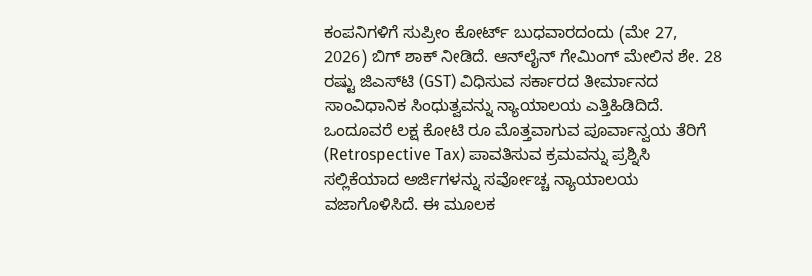ಕಂಪನಿಗಳಿಗೆ ಸುಪ್ರೀಂ ಕೋರ್ಟ್ ಬುಧವಾರದಂದು (ಮೇ 27, 2026) ಬಿಗ್ ಶಾಕ್ ನೀಡಿದೆ. ಆನ್‌ಲೈನ್ ಗೇಮಿಂಗ್ ಮೇಲಿನ ಶೇ. 28 ರಷ್ಟು ಜಿಎಸ್‌ಟಿ (GST) ವಿಧಿಸುವ ಸರ್ಕಾರದ ತೀರ್ಮಾನದ ಸಾಂವಿಧಾನಿಕ ಸಿಂಧುತ್ವವನ್ನು ನ್ಯಾಯಾಲಯ ಎತ್ತಿಹಿಡಿದಿದೆ. ಒಂದೂವರೆ ಲಕ್ಷ ಕೋಟಿ ರೂ ಮೊತ್ತವಾಗುವ ಪೂರ್ವಾನ್ವಯ ತೆರಿಗೆ (Retrospective Tax) ಪಾವತಿಸುವ ಕ್ರಮವನ್ನು ಪ್ರಶ್ನಿಸಿ ಸಲ್ಲಿಕೆಯಾದ ಅರ್ಜಿಗಳನ್ನು ಸರ್ವೋಚ್ಚ ನ್ಯಾಯಾಲಯ ವಜಾಗೊಳಿಸಿದೆ. ಈ ಮೂಲಕ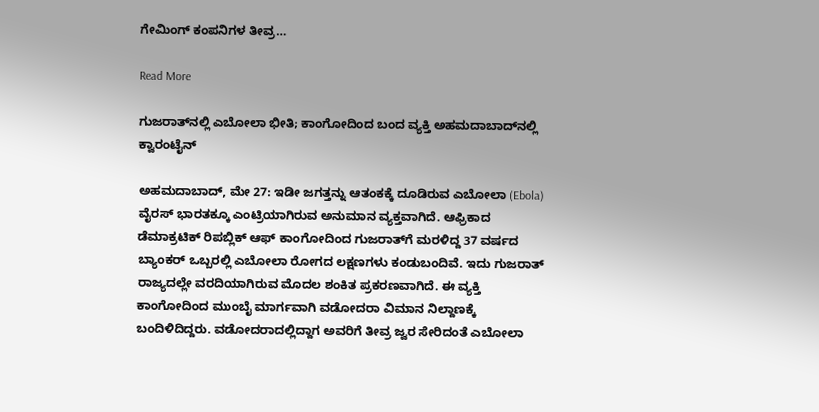ಗೇಮಿಂಗ್ ಕಂಪನಿಗಳ ತೀವ್ರ…

Read More

ಗುಜರಾತ್‌ನಲ್ಲಿ ಎಬೋಲಾ ಭೀತಿ; ಕಾಂಗೋದಿಂದ ಬಂದ ವ್ಯಕ್ತಿ ಅಹಮದಾಬಾದ್‌ನಲ್ಲಿ ಕ್ವಾರಂಟೈನ್

ಅಹಮದಾಬಾದ್, ಮೇ 27: ಇಡೀ ಜಗತ್ತನ್ನು ಆತಂಕಕ್ಕೆ ದೂಡಿರುವ ಎಬೋಲಾ (Ebola)  ವೈರಸ್ ಭಾರತಕ್ಕೂ ಎಂಟ್ರಿಯಾಗಿರುವ ಅನುಮಾನ ವ್ಯಕ್ತವಾಗಿದೆ. ಆಫ್ರಿಕಾದ ಡೆಮಾಕ್ರಟಿಕ್ ರಿಪಬ್ಲಿಕ್ ಆಫ್ ಕಾಂಗೋದಿಂದ ಗುಜರಾತ್‌ಗೆ ಮರಳಿದ್ದ 37 ವರ್ಷದ ಬ್ಯಾಂಕರ್ ಒಬ್ಬರಲ್ಲಿ ಎಬೋಲಾ ರೋಗದ ಲಕ್ಷಣಗಳು ಕಂಡುಬಂದಿವೆ. ಇದು ಗುಜರಾತ್ ರಾಜ್ಯದಲ್ಲೇ ವರದಿಯಾಗಿರುವ ಮೊದಲ ಶಂಕಿತ ಪ್ರಕರಣವಾಗಿದೆ. ಈ ವ್ಯಕ್ತಿ ಕಾಂಗೋದಿಂದ ಮುಂಬೈ ಮಾರ್ಗವಾಗಿ ವಡೋದರಾ ವಿಮಾನ ನಿಲ್ದಾಣಕ್ಕೆ ಬಂದಿಳಿದಿದ್ದರು. ವಡೋದರಾದಲ್ಲಿದ್ದಾಗ ಅವರಿಗೆ ತೀವ್ರ ಜ್ವರ ಸೇರಿದಂತೆ ಎಬೋಲಾ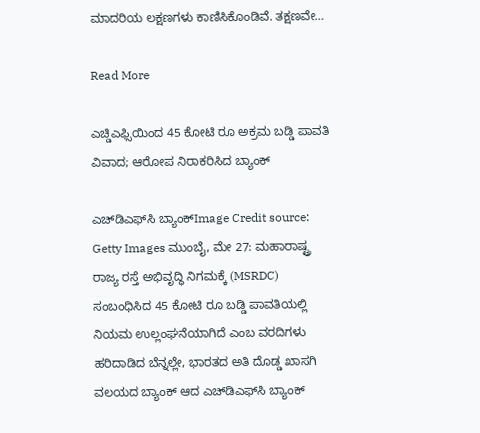ಮಾದರಿಯ ಲಕ್ಷಣಗಳು ಕಾಣಿಸಿಕೊಂಡಿವೆ. ತಕ್ಷಣವೇ…

Read More

ಎಚ್ಡಿಎಫ್ಸಿಯಿಂದ 45 ಕೋಟಿ ರೂ ಅಕ್ರಮ ಬಡ್ಡಿ ಪಾವತಿ ವಿವಾದ; ಆರೋಪ ನಿರಾಕರಿಸಿದ ಬ್ಯಾಂಕ್

ಎಚ್‌ಡಿಎಫ್‌ಸಿ ಬ್ಯಾಂಕ್Image Credit source: Getty Images ಮುಂಬೈ, ಮೇ 27: ಮಹಾರಾಷ್ಟ್ರ ರಾಜ್ಯ ರಸ್ತೆ ಅಭಿವೃದ್ಧಿ ನಿಗಮಕ್ಕೆ (MSRDC) ಸಂಬಂಧಿಸಿದ 45 ಕೋಟಿ ರೂ ಬಡ್ಡಿ ಪಾವತಿಯಲ್ಲಿ ನಿಯಮ ಉಲ್ಲಂಘನೆಯಾಗಿದೆ ಎಂಬ ವರದಿಗಳು ಹರಿದಾಡಿದ ಬೆನ್ನಲ್ಲೇ, ಭಾರತದ ಅತಿ ದೊಡ್ಡ ಖಾಸಗಿ ವಲಯದ ಬ್ಯಾಂಕ್ ಆದ ಎಚ್‌ಡಿಎಫ್‌ಸಿ ಬ್ಯಾಂಕ್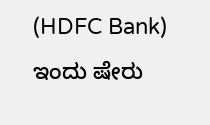(HDFC Bank) ಇಂದು ಷೇರು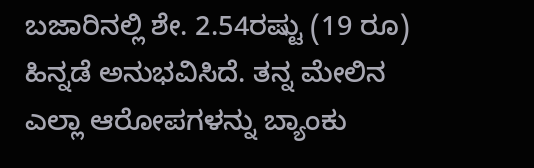ಬಜಾರಿನಲ್ಲಿ ಶೇ. 2.54ರಷ್ಟು (19 ರೂ) ಹಿನ್ನಡೆ ಅನುಭವಿಸಿದೆ. ತನ್ನ ಮೇಲಿನ ಎಲ್ಲಾ ಆರೋಪಗಳನ್ನು ಬ್ಯಾಂಕು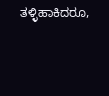ತಳ್ಳಿಹಾಕಿದರೂ,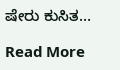ಷೇರು ಕುಸಿತ…

Read More